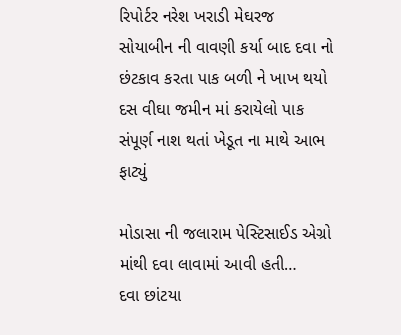રિપોર્ટર નરેશ ખરાડી મેઘરજ
સોયાબીન ની વાવણી કર્યા બાદ દવા નો છંટકાવ કરતા પાક બળી ને ખાખ થયો
દસ વીઘા જમીન માં કરાયેલો પાક સંપૂર્ણ નાશ થતાં ખેડૂત ના માથે આભ ફાટ્યું

મોડાસા ની જલારામ પેસ્ટિસાઈડ એગ્રો માંથી દવા લાવામાં આવી હતી…
દવા છાંટયા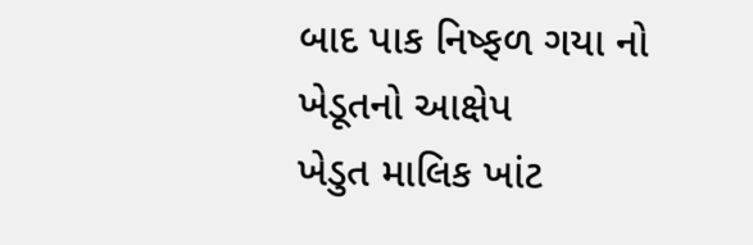બાદ પાક નિષ્ફળ ગયા નો ખેડૂતનો આક્ષેપ
ખેડુત માલિક ખાંટ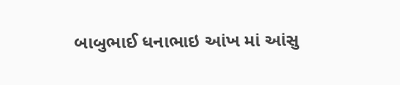બાબુભાઈ ધનાભાઇ આંખ માં આંસુ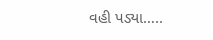વહી પડ્યા…..